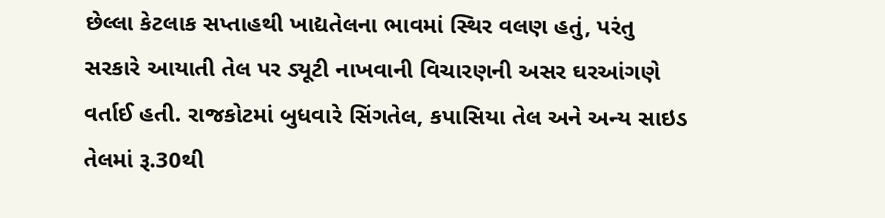છેલ્લા કેટલાક સપ્તાહથી ખાદ્યતેલના ભાવમાં સ્થિર વલણ હતું, પરંતુ સરકારે આયાતી તેલ પર ડ્યૂટી નાખવાની વિચારણની અસર ઘરઆંગણે વર્તાઈ હતી. રાજકોટમાં બુધવારે સિંગતેલ, કપાસિયા તેલ અને અન્ય સાઇડ તેલમાં રૂ.30થી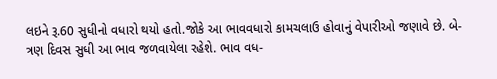લઇને રૂ.60 સુધીનો વધારો થયો હતો.જોકે આ ભાવવધારો કામચલાઉ હોવાનું વેપારીઓ જણાવે છે. બે-ત્રણ દિવસ સુધી આ ભાવ જળવાયેલા રહેશે. ભાવ વધ-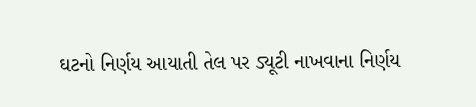ઘટનો નિર્ણય આયાતી તેલ પર ડ્યૂટી નાખવાના નિર્ણય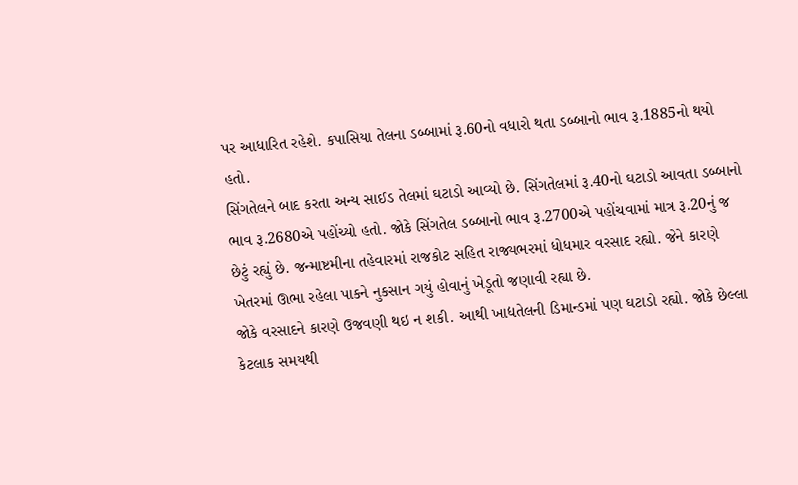પર આધારિત રહેશે. કપાસિયા તેલના ડબ્બામાં રૂ.60નો વધારો થતા ડબ્બાનો ભાવ રૂ.1885નો થયો હતો.
સિંગતેલને બાદ કરતા અન્ય સાઈડ તેલમાં ઘટાડો આવ્યો છે. સિંગતેલમાં રૂ.40નો ઘટાડો આવતા ડબ્બાનો ભાવ રૂ.2680એ પહોંચ્યો હતો. જોકે સિંગતેલ ડબ્બાનો ભાવ રૂ.2700એ પહોંચવામાં માત્ર રૂ.20નું જ છેટું રહ્યું છે. જન્માષ્ટમીના તહેવારમાં રાજકોટ સહિત રાજ્યભરમાં ધોધમાર વરસાદ રહ્યો. જેને કારણે ખેતરમાં ઊભા રહેલા પાકને નુકસાન ગયું હોવાનું ખેડૂતો જણાવી રહ્યા છે.
જોકે વરસાદને કારણે ઉજવણી થઇ ન શકી. આથી ખાદ્યતેલની ડિમાન્ડમાં પણ ઘટાડો રહ્યો. જોકે છેલ્લા કેટલાક સમયથી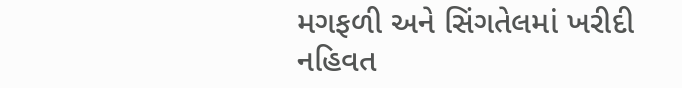મગફળી અને સિંગતેલમાં ખરીદી નહિવત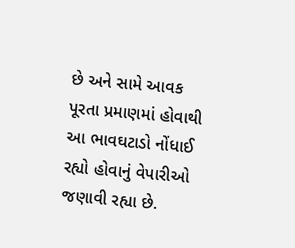છે અને સામે આવક પૂરતા પ્રમાણમાં હોવાથી આ ભાવઘટાડો નોંધાઈ રહ્યો હોવાનું વેપારીઓ જણાવી રહ્યા છે.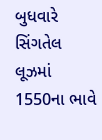બુધવારે સિંગતેલ લૂઝમાં 1550ના ભાવે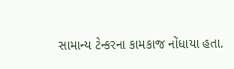સામાન્ય ટેન્કરના કામકાજ નોંધાયા હતા.